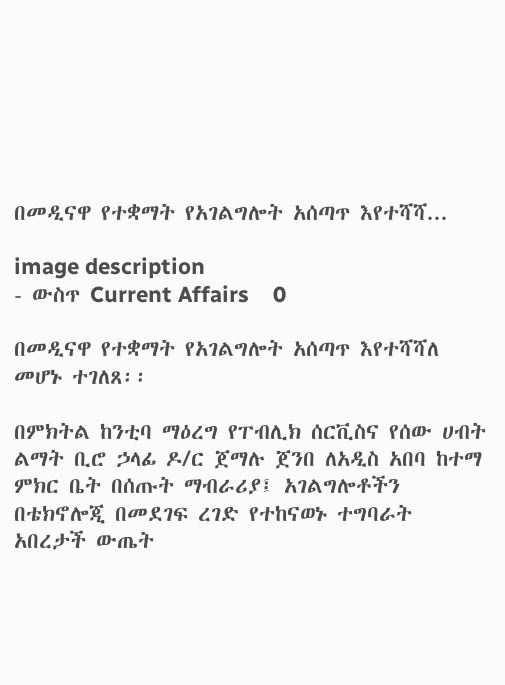በመዲናዋ የተቋማት የአገልግሎት አሰጣጥ እየተሻሻ...

image description
- ውስጥ Current Affairs    0

በመዲናዋ የተቋማት የአገልግሎት አሰጣጥ እየተሻሻለ መሆኑ ተገለጸ፡፡

በምክትል ከንቲባ ማዕረግ የፐብሊክ ሰርቪስና የሰው ሀብት ልማት ቢሮ ኃላፊ ዶ/ር ጀማሉ ጀንበ ለአዲስ አበባ ከተማ ምክር ቤት በሰጡት ማብራሪያ፤ አገልግሎቶችን በቴክኖሎጂ በመደገፍ ረገድ የተከናወኑ ተግባራት አበረታች ውጤት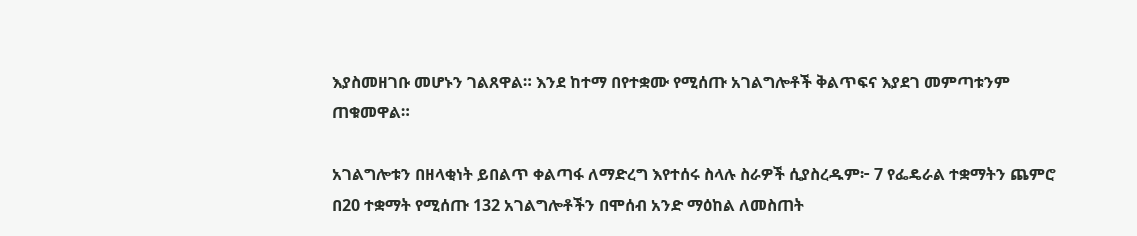እያስመዘገቡ መሆኑን ገልጸዋል። እንደ ከተማ በየተቋሙ የሚሰጡ አገልግሎቶች ቅልጥፍና እያደገ መምጣቱንም ጠቁመዋል።

አገልግሎቱን በዘላቂነት ይበልጥ ቀልጣፋ ለማድረግ እየተሰሩ ስላሉ ስራዎች ሲያስረዱም፦ 7 የፌዴራል ተቋማትን ጨምሮ በ20 ተቋማት የሚሰጡ 132 አገልግሎቶችን በሞሰብ አንድ ማዕከል ለመስጠት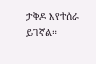ታቅዶ እየተሰራ ይገኛል።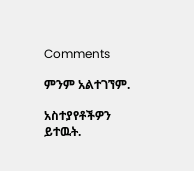Comments

ምንም አልተገኘም.

አስተያየቶችዎን ይተዉት.